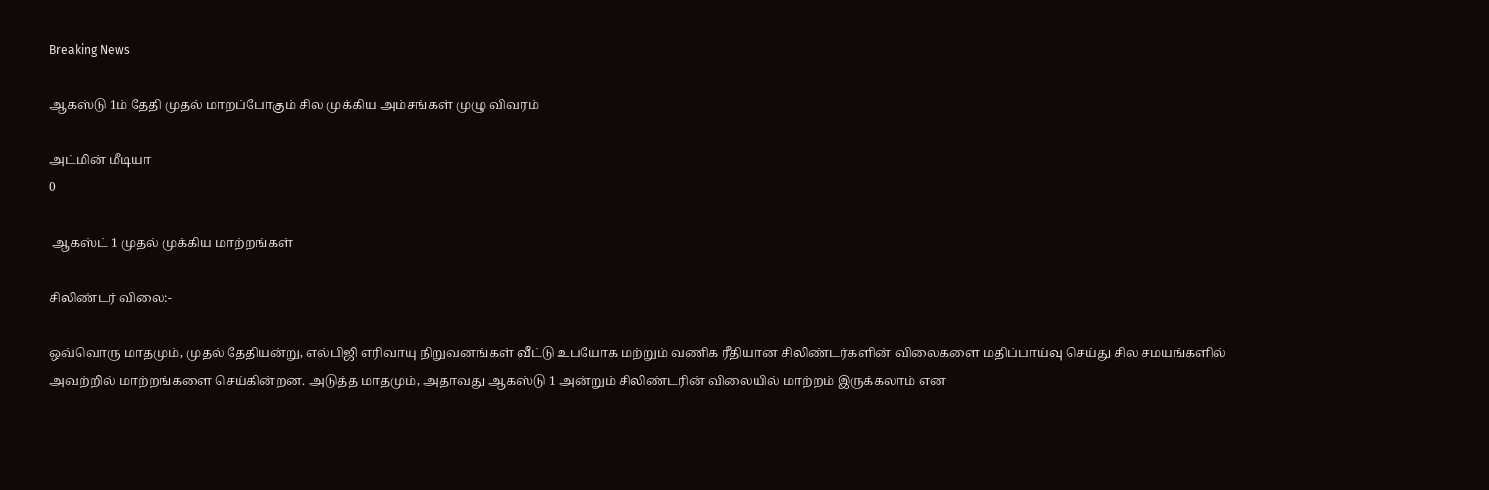Breaking News

ஆகஸ்டு 1ம் தேதி முதல் மாறப்போகும் சில முக்கிய அம்சங்கள் முழு விவரம்

அட்மின் மீடியா
0

 ஆகஸ்ட் 1 முதல் முக்கிய மாற்றங்கள்

சிலிண்டர் விலை:-

ஒவ்வொரு மாதமும், முதல் தேதியன்று, எல்பிஜி எரிவாயு நிறுவனங்கள் வீட்டு உபயோக மற்றும் வணிக ரீதியான சிலிண்டர்களின் விலைகளை மதிப்பாய்வு செய்து சில சமயங்களில் அவற்றில் மாற்றங்களை செய்கின்றன. அடுத்த மாதமும், அதாவது ஆகஸ்டு 1 அன்றும் சிலிண்டரின் விலையில் மாற்றம் இருக்கலாம் என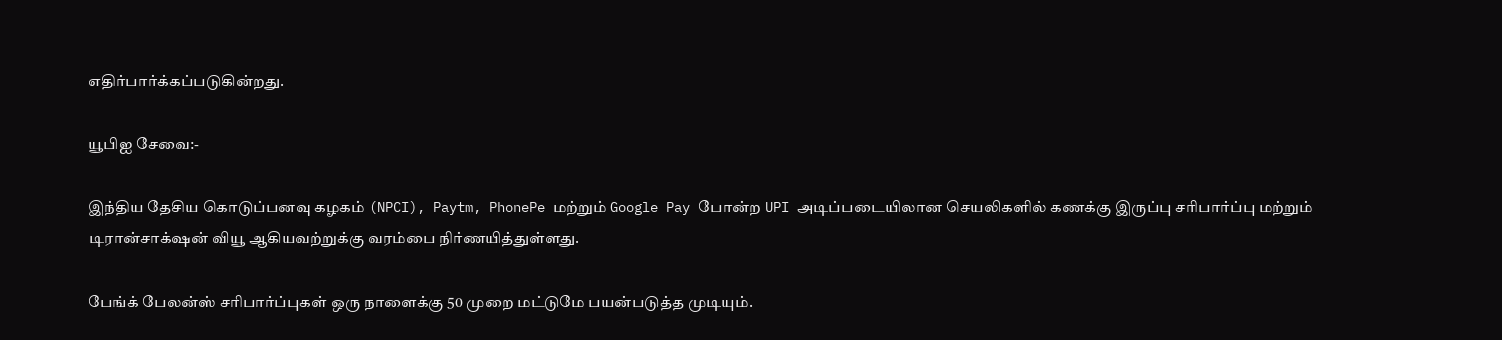எதிர்பார்க்கப்படுகின்றது.

யூபிஐ சேவை:-

இந்திய தேசிய கொடுப்பனவு கழகம் (NPCI), Paytm, PhonePe மற்றும் Google Pay போன்ற UPI அடிப்படையிலான செயலிகளில் கணக்கு இருப்பு சரிபார்ப்பு மற்றும் டிரான்சாக்‌ஷன் வியூ ஆகியவற்றுக்கு வரம்பை நிர்ணயித்துள்ளது.

பேங்க் பேலன்ஸ் சரிபார்ப்புகள் ஒரு நாளைக்கு 50 முறை மட்டுமே பயன்படுத்த முடியும்.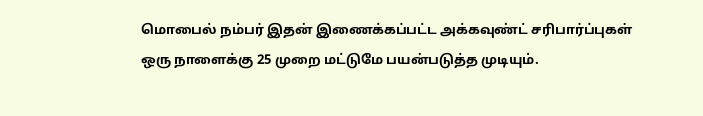மொபைல் நம்பர் இதன் இணைக்கப்பட்ட அக்கவுண்ட் சரிபார்ப்புகள் ஒரு நாளைக்கு 25 முறை மட்டுமே பயன்படுத்த முடியும்.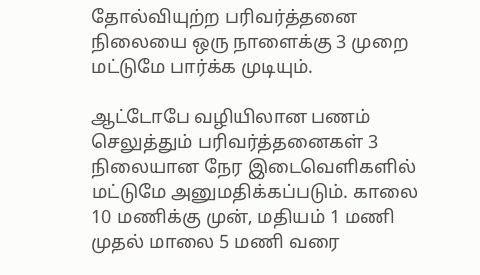தோல்வியுற்ற பரிவர்த்தனை நிலையை ஒரு நாளைக்கு 3 முறை மட்டுமே பார்க்க முடியும்.

ஆட்டோபே வழியிலான பணம் செலுத்தும் பரிவர்த்தனைகள் 3 நிலையான நேர இடைவெளிகளில் மட்டுமே அனுமதிக்கப்படும். காலை 10 மணிக்கு முன், மதியம் 1 மணி முதல் மாலை 5 மணி வரை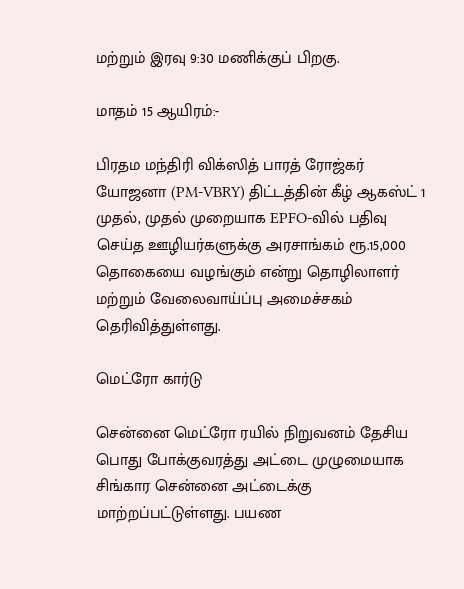மற்றும் இரவு 9:30 மணிக்குப் பிறகு.

மாதம் 15 ஆயிரம்:-

பிரதம மந்திரி விக்ஸித் பாரத் ரோஜ்கர் யோஜனா (PM-VBRY) திட்டத்தின் கீழ் ஆகஸ்ட் 1 முதல், முதல் முறையாக EPFO-வில் பதிவு செய்த ஊழியர்களுக்கு அரசாங்கம் ரூ.15,000 தொகையை வழங்கும் என்று தொழிலாளர் மற்றும் வேலைவாய்ப்பு அமைச்சகம் தெரிவித்துள்ளது.

மெட்ரோ கார்டு

சென்னை மெட்ரோ ரயில் நிறுவனம் தேசிய பொது போக்குவரத்து அட்டை முழுமையாக சிங்கார சென்னை அட்டைக்கு மாற்றப்பட்டுள்ளது. பயண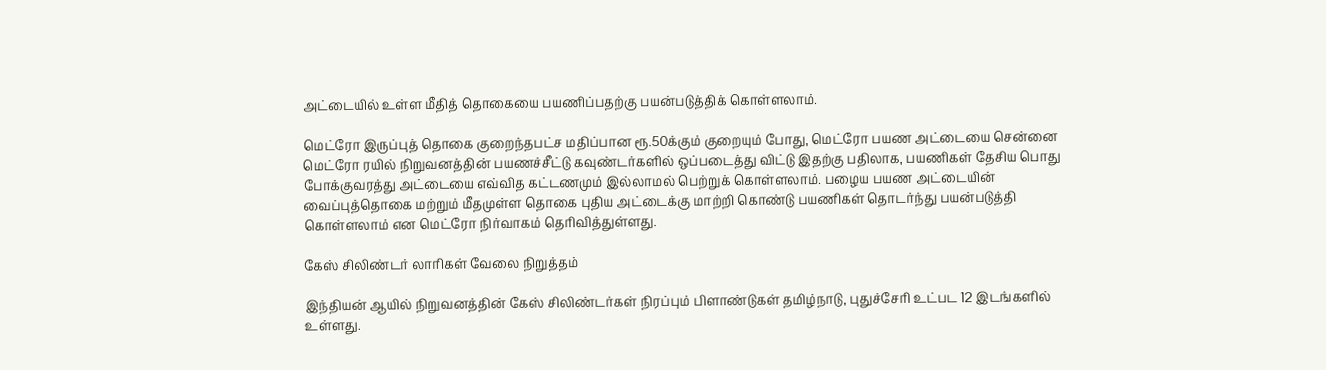அட்டையில் உள்ள மீதித் தொகையை பயணிப்பதற்கு பயன்படுத்திக் கொள்ளலாம்.

மெட்ரோ இருப்புத் தொகை குறைந்தபட்ச மதிப்பான ரூ.50க்கும் குறையும் போது, மெட்ரோ பயண அட்டையை சென்னை மெட்ரோ ரயில் நிறுவனத்தின் பயணச்சீட்டு கவுண்டர்களில் ஒப்படைத்து விட்டு இதற்கு பதிலாக, பயணிகள் தேசிய பொது போக்குவரத்து அட்டையை எவ்வித கட்டணமும் இல்லாமல் பெற்றுக் கொள்ளலாம். பழைய பயண அட்டையின் வைப்புத்தொகை மற்றும் மீதமுள்ள தொகை புதிய அட்டைக்கு மாற்றி கொண்டு பயணிகள் தொடர்ந்து பயன்படுத்தி கொள்ளலாம் என மெட்ரோ நிர்வாகம் தெரிவித்துள்ளது.

கேஸ் சிலிண்டர் லாரிகள் வேலை நிறுத்தம்

இந்தியன் ஆயில் நிறுவனத்தின் கேஸ் சிலிண்டர்கள் நிரப்பும் பிளாண்டுகள் தமிழ்நாடு, புதுச்சேரி உட்பட 12 இடங்களில் உள்ளது.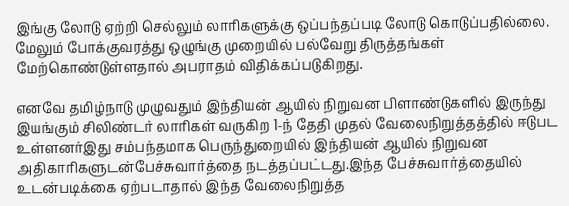இங்கு லோடு ஏற்றி செல்லும் லாரிகளுக்கு ஒப்பந்தப்படி லோடு கொடுப்பதில்லை. மேலும் போக்குவரத்து ஒழுங்கு முறையில் பல்வேறு திருத்தங்கள் மேற்கொண்டுள்ளதால் அபராதம் விதிக்கப்படுகிறது.

எனவே தமிழ்நாடு முழுவதும் இந்தியன் ஆயில் நிறுவன பிளாண்டுகளில் இருந்து இயங்கும் சிலிண்டர் லாரிகள் வருகிற 1-ந் தேதி முதல் வேலைநிறுத்தத்தில் ஈடுபட உள்ளனர்இது சம்பந்தமாக பெருந்துறையில் இந்தியன் ஆயில் நிறுவன அதிகாரிகளுடன்பேச்சுவார்த்தை நடத்தப்பட்டது.இந்த பேச்சுவார்த்தையில் உடன்படிக்கை ஏற்படாதால் இந்த வேலைநிறுத்த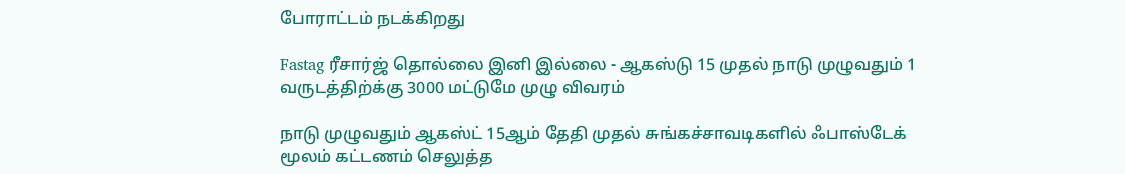போராட்டம் நடக்கிறது

Fastag ரீசார்ஜ் தொல்லை இனி இல்லை - ஆகஸ்டு 15 முதல் நாடு முழுவதும் 1 வருடத்திற்க்கு 3000 மட்டுமே முழு விவரம்

நாடு முழுவதும் ஆகஸ்ட் 15ஆம் தேதி முதல் சுங்கச்சாவடிகளில் ஃபாஸ்டேக் மூலம் கட்டணம் செலுத்த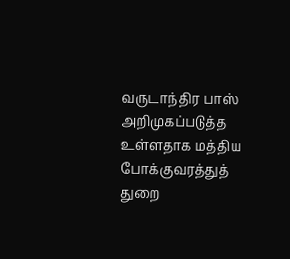வருடாந்திர பாஸ் அறிமுகப்படுத்த உள்ளதாக மத்திய போக்குவரத்துத் துறை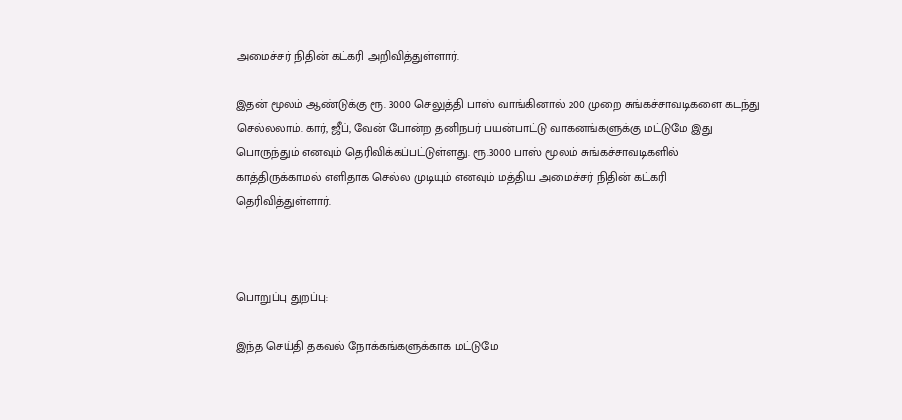அமைச்சர் நிதின் கட்கரி அறிவித்துள்ளார்.

இதன் மூலம் ஆண்டுக்கு ரூ. 3000 செலுத்தி பாஸ் வாங்கினால் 200 முறை சுங்கச்சாவடிகளை கடந்து செல்லலாம். கார், ஜீப், வேன் போன்ற தனிநபர் பயன்பாட்டு வாகனங்களுக்கு மட்டுமே இது பொருந்தும் எனவும் தெரிவிக்கப்பட்டுள்ளது. ரூ.3000 பாஸ் மூலம் சுங்கச்சாவடிகளில் காத்திருக்காமல் எளிதாக செல்ல முடியும் எனவும் மத்திய அமைச்சர் நிதின் கட்கரி தெரிவித்துள்ளார்.



பொறுப்பு துறப்பு:

இந்த செய்தி தகவல் நோக்கங்களுக்காக மட்டுமே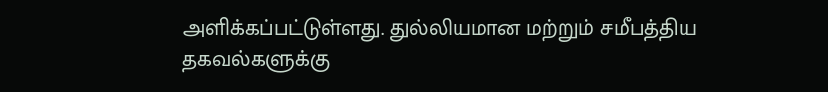அளிக்கப்பட்டுள்ளது. துல்லியமான மற்றும் சமீபத்திய தகவல்களுக்கு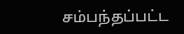சம்பந்தப்பட்ட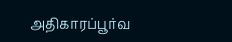அதிகாரப்பூர்வ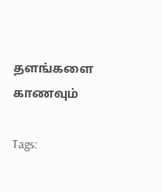தளங்களை காணவும்

Tags: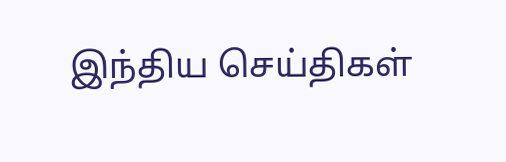இந்திய செய்திகள்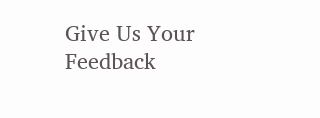Give Us Your Feedback